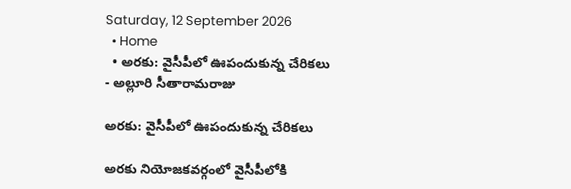Saturday, 12 September 2026
  • Home
  • అరకు: వైసీపీలో ఊపందుకున్న చేరికలు
- అల్లూరి సీతారామరాజు

అరకు: వైసీపీలో ఊపందుకున్న చేరికలు

అరకు నియోజకవర్గంలో వైసీపీలోకి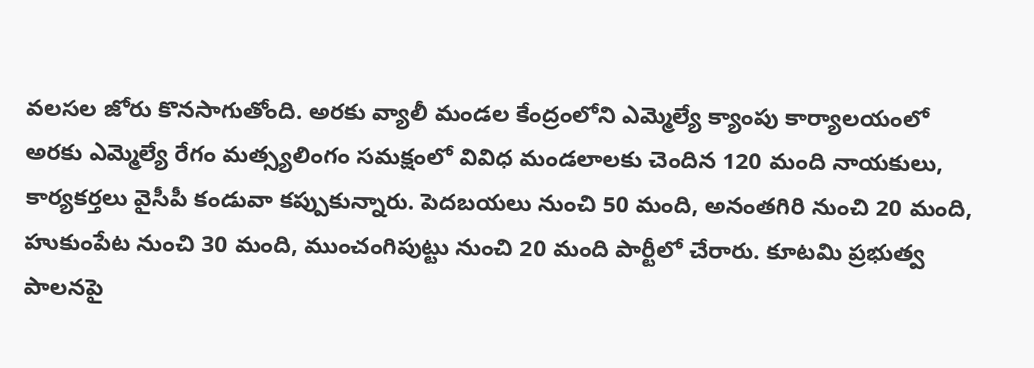వలసల జోరు కొనసాగుతోంది. అరకు వ్యాలీ మండల కేంద్రంలోని ఎమ్మెల్యే క్యాంపు కార్యాలయంలో అరకు ఎమ్మెల్యే రేగం మత్స్యలింగం సమక్షంలో వివిధ మండలాలకు చెందిన 120 మంది నాయకులు, కార్యకర్తలు వైసీపీ కండువా కప్పుకున్నారు. పెదబయలు నుంచి 50 మంది, అనంతగిరి నుంచి 20 మంది, హుకుంపేట నుంచి 30 మంది, ముంచంగిపుట్టు నుంచి 20 మంది పార్టీలో చేరారు. కూటమి ప్రభుత్వ పాలనపై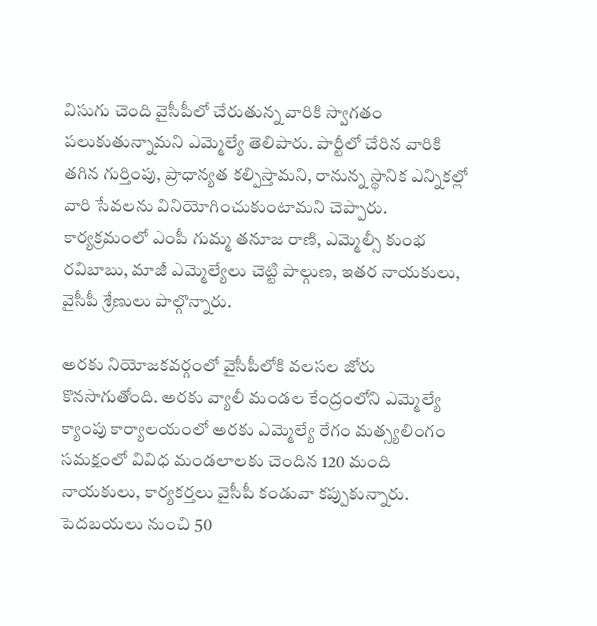విసుగు చెంది వైసీపీలో చేరుతున్న వారికి స్వాగతం పలుకుతున్నామని ఎమ్మెల్యే తెలిపారు. పార్టీలో చేరిన వారికి తగిన గుర్తింపు, ప్రాధాన్యత కల్పిస్తామని, రానున్న స్థానిక ఎన్నికల్లో వారి సేవలను వినియోగించుకుంటామని చెప్పారు. కార్యక్రమంలో ఎంపీ గుమ్మ తనూజ రాణి, ఎమ్మెల్సీ కుంభ రవిబాబు, మాజీ ఎమ్మెల్యేలు చెట్టి పాల్గుణ, ఇతర నాయకులు, వైసీపీ శ్రేణులు పాల్గొన్నారు.

అరకు నియోజకవర్గంలో వైసీపీలోకి వలసల జోరు కొనసాగుతోంది. అరకు వ్యాలీ మండల కేంద్రంలోని ఎమ్మెల్యే క్యాంపు కార్యాలయంలో అరకు ఎమ్మెల్యే రేగం మత్స్యలింగం సమక్షంలో వివిధ మండలాలకు చెందిన 120 మంది నాయకులు, కార్యకర్తలు వైసీపీ కండువా కప్పుకున్నారు. పెదబయలు నుంచి 50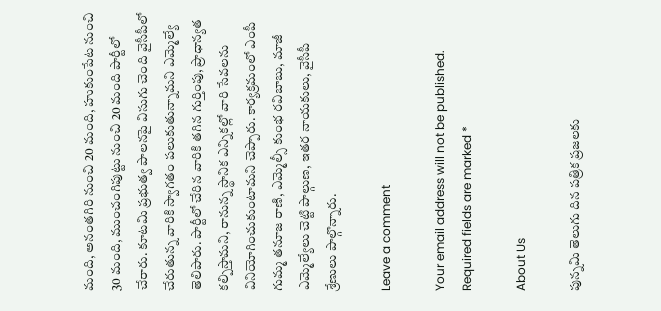మంది, అనంతగిరి నుంచి 20 మంది, హుకుంపేట నుంచి 30 మంది, ముంచంగిపుట్టు నుంచి 20 మంది పార్టీలో చేరారు. కూటమి ప్రభుత్వ పాలనపై విసుగు చెంది వైసీపీలో చేరుతున్న వారికి స్వాగతం పలుకుతున్నామని ఎమ్మెల్యే తెలిపారు. పార్టీలో చేరిన వారికి తగిన గుర్తింపు, ప్రాధాన్యత కల్పిస్తామని, రానున్న స్థానిక ఎన్నికల్లో వారి సేవలను వినియోగించుకుంటామని చెప్పారు. కార్యక్రమంలో ఎంపీ గుమ్మ తనూజ రాణి, ఎమ్మెల్సీ కుంభ రవిబాబు, మాజీ ఎమ్మెల్యేలు చెట్టి పాల్గుణ, ఇతర నాయకులు, వైసీపీ శ్రేణులు పాల్గొన్నారు.

Leave a comment

Your email address will not be published. Required fields are marked *

About Us

పున్నమి తెలుగు దిన పత్రిక ప్రజలకు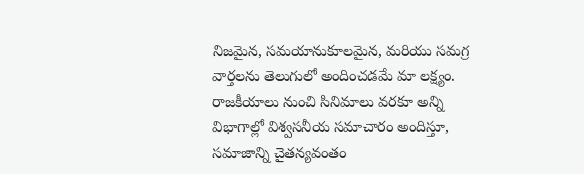నిజమైన, సమయానుకూలమైన, మరియు సమగ్ర వార్తలను తెలుగులో అందించడమే మా లక్ష్యం.
రాజకీయాలు నుంచి సినిమాలు వరకూ అన్ని విభాగాల్లో విశ్వసనీయ సమాచారం అందిస్తూ, సమాజాన్ని చైతన్యవంతం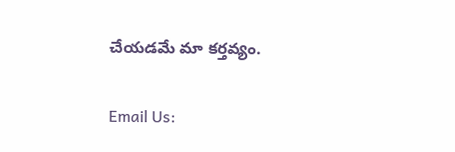చేయడమే మా కర్తవ్యం.

Email Us: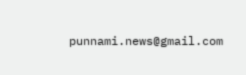punnami.news@gmail.com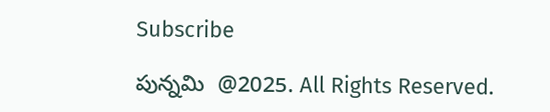Subscribe

పున్నమి  @2025. All Rights Reserved.